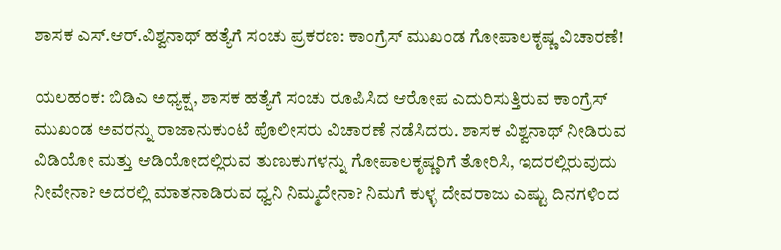ಶಾಸಕ ಎಸ್‌.ಆರ್‌.ವಿಶ್ವನಾಥ್‌ ಹತ್ಯೆಗೆ ಸಂಚು ಪ್ರಕರಣ: ಕಾಂಗ್ರೆಸ್‌ ಮುಖಂಡ ಗೋಪಾಲಕೃಷ್ಣ ವಿಚಾರಣೆ!

ಯಲಹಂಕ: ಬಿಡಿಎ ಅಧ್ಯಕ್ಷ, ಶಾಸಕ ಹತ್ಯೆಗೆ ಸಂಚು ರೂಪಿಸಿದ ಆರೋಪ ಎದುರಿಸುತ್ತಿರುವ ಕಾಂಗ್ರೆಸ್‌ ಮುಖಂಡ ಅವರನ್ನು ರಾಜಾನುಕುಂಟೆ ಪೊಲೀಸರು ವಿಚಾರಣೆ ನಡೆಸಿದರು. ಶಾಸಕ ವಿಶ್ವನಾಥ್‌ ನೀಡಿರುವ ವಿಡಿಯೋ ಮತ್ತು ಆಡಿಯೋದಲ್ಲಿರುವ ತುಣುಕುಗಳನ್ನು ಗೋಪಾಲಕೃಷ್ಣರಿಗೆ ತೋರಿಸಿ, ಇದರಲ್ಲಿರುವುದು ನೀವೇನಾ? ಅದರಲ್ಲಿ ಮಾತನಾಡಿರುವ ಧ್ವನಿ ನಿಮ್ಮದೇನಾ? ನಿಮಗೆ ಕುಳ್ಳ ದೇವರಾಜು ಎಷ್ಟು ದಿನಗಳಿಂದ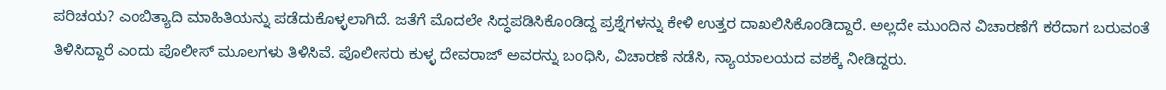ಪರಿಚಯ? ಎಂಬಿತ್ಯಾದಿ ಮಾಹಿತಿಯನ್ನು ಪಡೆದುಕೊಳ್ಳಲಾಗಿದೆ. ಜತೆಗೆ ಮೊದಲೇ ಸಿದ್ಧಪಡಿಸಿಕೊಂಡಿದ್ದ ಪ್ರಶ್ನೆಗಳನ್ನು ಕೇಳಿ ಉತ್ತರ ದಾಖಲಿಸಿಕೊಂಡಿದ್ದಾರೆ. ಅಲ್ಲದೇ ಮುಂದಿನ ವಿಚಾರಣೆಗೆ ಕರೆದಾಗ ಬರುವಂತೆ ತಿಳಿಸಿದ್ದಾರೆ ಎಂದು ಪೊಲೀಸ್‌ ಮೂಲಗಳು ತಿಳಿಸಿವೆ. ಪೊಲೀಸರು ಕುಳ್ಳ ದೇವರಾಜ್‌ ಅವರನ್ನು ಬಂಧಿಸಿ, ವಿಚಾರಣೆ ನಡೆಸಿ, ನ್ಯಾಯಾಲಯದ ವಶಕ್ಕೆ ನೀಡಿದ್ದರು.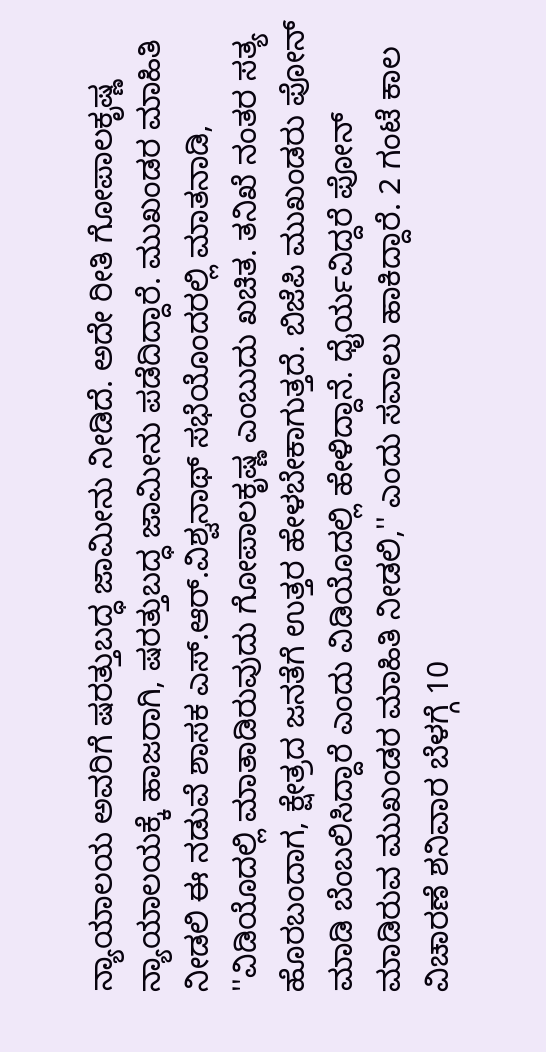ನ್ಯಾಯಾಲಯ ಅವರಿಗೆ ಷರತ್ತುಬದ್ಧ ಜಾಮೀನು ನೀಡಿದೆ. ಅದೇ ರೀತಿ ಗೋಪಾಲಕೃಷ್ಣ ನ್ಯಾಯಾಲಯಕ್ಕೆ ಹಾಜರಾಗಿ, ಷರತ್ತುಬದ್ಧ ಜಾಮೀನು ಪಡೆದಿದ್ದಾರೆ. ಮುಖಂಡರ ಮಾಹಿತಿ ನೀಡಲಿ ಈ ನಡುವೆ ಶಾಸಕ ಎಸ್‌.ಆರ್‌.ವಿಶ್ವನಾಥ್‌ ಸಭೆಯೊಂದರಲ್ಲಿ ಮಾತನಾಡಿ, ''ವಿಡಿಯೊದಲ್ಲಿ ಮಾತಾಡಿರುವುದು ಗೋಪಾಲಕೃಷ್ಣ ಎಂಬುದು ಖಚಿತ. ತನಿಖೆ ನಂತರ ಸತ್ಯ ಹೊರಬಂದಾಗ, ಕ್ಷೇತ್ರದ ಜನತೆಗೆ ಉತ್ತರ ಹೇಳಬೇಕಾಗುತ್ತದೆ. ಬಿಜೆಪಿ ಮುಖಂಡರು ಪೋನ್‌ ಮಾಡಿ ಬೆಂಬಲಿಸಿದ್ದಾರೆ ಎಂದು ವಿಡಿಯೊದಲ್ಲಿ ಹೇಳಿದ್ದಾನೆ. ಧೈರ್ಯವಿದ್ದರೆ ಪೋನ್‌ ಮಾಡಿರುವ ಮುಖಂಡರ ಮಾಹಿತಿ ನೀಡಲಿ,'' ಎಂದು ಸವಾಲು ಹಾಕಿದ್ದಾರೆ. 2 ಗಂಟೆ ಕಾಲ ವಿಚಾರಣೆ ಶನಿವಾರ ಬೆಳಗ್ಗೆ 10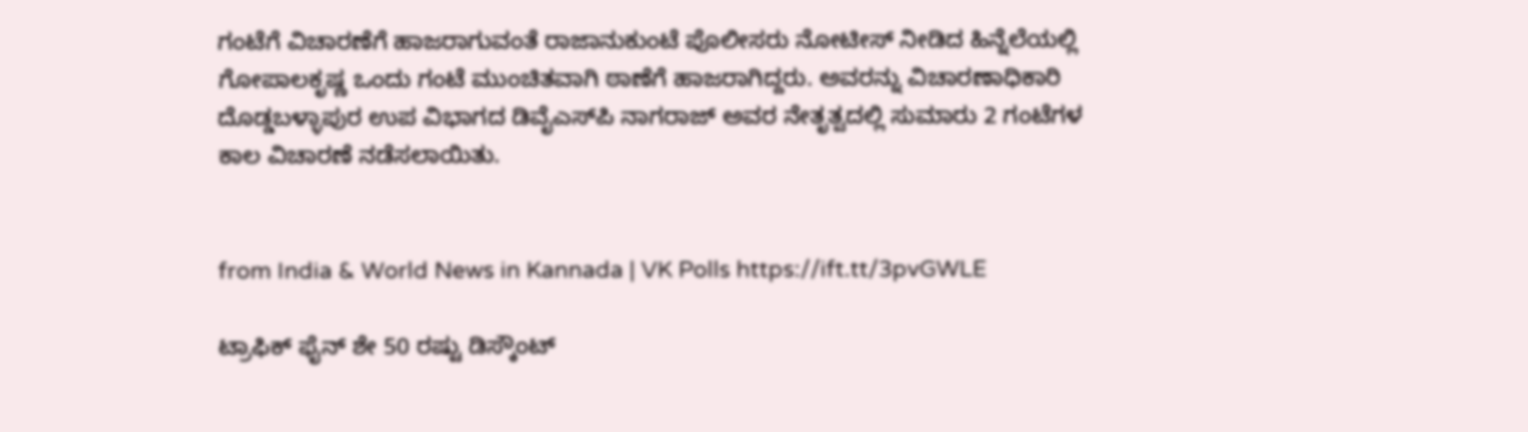ಗಂಟೆಗೆ ವಿಚಾರಣೆಗೆ ಹಾಜರಾಗುವಂತೆ ರಾಜಾನುಕುಂಟೆ ಪೊಲೀಸರು ನೋಟೀಸ್‌ ನೀಡಿದ ಹಿನ್ನೆಲೆಯಲ್ಲಿ ಗೋಪಾಲಕೃಷ್ಣ ಒಂದು ಗಂಟೆ ಮುಂಚಿತವಾಗಿ ಠಾಣೆಗೆ ಹಾಜರಾಗಿದ್ದರು. ಅವರನ್ನು ವಿಚಾರಣಾಧಿಕಾರಿ ದೊಡ್ಡಬಳ್ಳಾಪುರ ಉಪ ವಿಭಾಗದ ಡಿವೈಎಸ್‌ಪಿ ನಾಗರಾಜ್‌ ಅವರ ನೇತೃತ್ವದಲ್ಲಿ ಸುಮಾರು 2 ಗಂಟೆಗಳ ಕಾಲ ವಿಚಾರಣೆ ನಡೆಸಲಾಯಿತು.


from India & World News in Kannada | VK Polls https://ift.tt/3pvGWLE

ಟ್ರಾಫಿಕ್‌ ಫೈನ್‌ ಶೇ 50 ರಷ್ಟು ಡಿಸ್ಕೌಂಟ್‌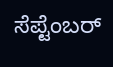ಸೆಪ್ಟೆಂಬರ್‌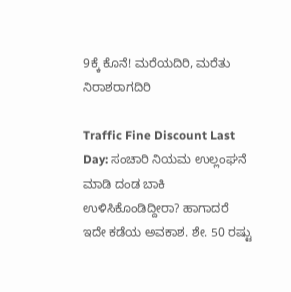9ಕ್ಕೆ ಕೊನೆ! ಮರೆಯದಿರಿ, ಮರೆತು ನಿರಾಶರಾಗದಿರಿ

Traffic Fine Discount Last Day: ಸಂಚಾರಿ ನಿಯಮ ಉಲ್ಲಂಘನೆ ಮಾಡಿ ದಂಡ ಬಾಕಿ ಉಳಿಸಿಕೊಂಡಿದ್ದೀರಾ? ಹಾಗಾದರೆ ಇದೇ ಕಡೆಯ ಅವಕಾಶ. ಶೇ. 50 ರಷ್ಟು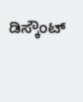ಡಿಸ್ಕೌಂಟ್‌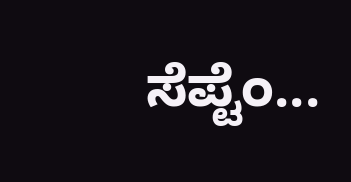ಸೆಪ್ಟೆಂ...